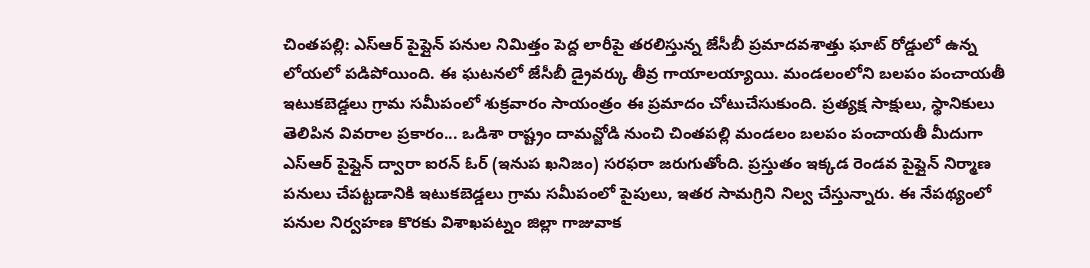చింతపల్లి: ఎస్ఆర్ పైప్లైన్ పనుల నిమిత్తం పెద్ద లారీపై తరలిస్తున్న జేసీబీ ప్రమాదవశాత్తు ఘాట్ రోడ్డులో ఉన్న లోయలో పడిపోయింది. ఈ ఘటనలో జేసీబీ డ్రైవర్కు తీవ్ర గాయాలయ్యాయి. మండలంలోని బలపం పంచాయతీ ఇటుకబెడ్డలు గ్రామ సమీపంలో శుక్రవారం సాయంత్రం ఈ ప్రమాదం చోటుచేసుకుంది. ప్రత్యక్ష సాక్షులు, స్థానికులు తెలిపిన వివరాల ప్రకారం... ఒడిశా రాష్ట్రం దామన్జోడి నుంచి చింతపల్లి మండలం బలపం పంచాయతీ మీదుగా ఎస్ఆర్ పైప్లైన్ ద్వారా ఐరన్ ఓర్ (ఇనుప ఖనిజం) సరఫరా జరుగుతోంది. ప్రస్తుతం ఇక్కడ రెండవ పైప్లైన్ నిర్మాణ పనులు చేపట్టడానికి ఇటుకబెడ్డలు గ్రామ సమీపంలో పైపులు, ఇతర సామగ్రిని నిల్వ చేస్తున్నారు. ఈ నేపథ్యంలో పనుల నిర్వహణ కొరకు విశాఖపట్నం జిల్లా గాజువాక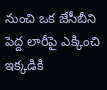నుంచి ఒక జేసీబీని పెద్ద లారీపై ఎక్కించి ఇక్కడికి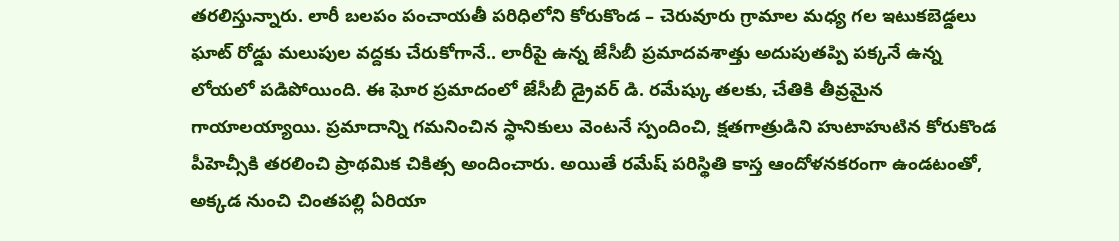తరలిస్తున్నారు. లారీ బలపం పంచాయతీ పరిధిలోని కోరుకొండ – చెరువూరు గ్రామాల మధ్య గల ఇటుకబెడ్డలు ఘాట్ రోడ్డు మలుపుల వద్దకు చేరుకోగానే.. లారీపై ఉన్న జేసీబీ ప్రమాదవశాత్తు అదుపుతప్పి పక్కనే ఉన్న లోయలో పడిపోయింది. ఈ ఘోర ప్రమాదంలో జేసీబీ డ్రైవర్ డి. రమేష్కు తలకు, చేతికి తీవ్రమైన గాయాలయ్యాయి. ప్రమాదాన్ని గమనించిన స్థానికులు వెంటనే స్పందించి, క్షతగాత్రుడిని హుటాహుటిన కోరుకొండ పీహెచ్సీకి తరలించి ప్రాథమిక చికిత్స అందించారు. అయితే రమేష్ పరిస్థితి కాస్త ఆందోళనకరంగా ఉండటంతో, అక్కడ నుంచి చింతపల్లి ఏరియా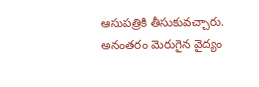ఆసుపత్రికి తీసుకువచ్చారు. అనంతరం మెరుగైన వైద్యం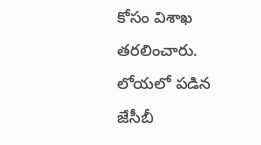కోసం విశాఖ తరలించారు.
లోయలో పడిన జేసీబీ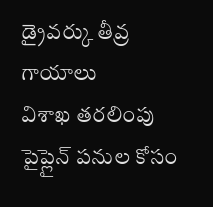డ్రైవర్కు తీవ్ర గాయాలు
విశాఖ తరలింపు
పైప్లైన్ పనుల కోసం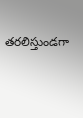తరలిస్తుండగా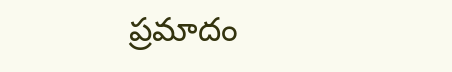ప్రమాదం